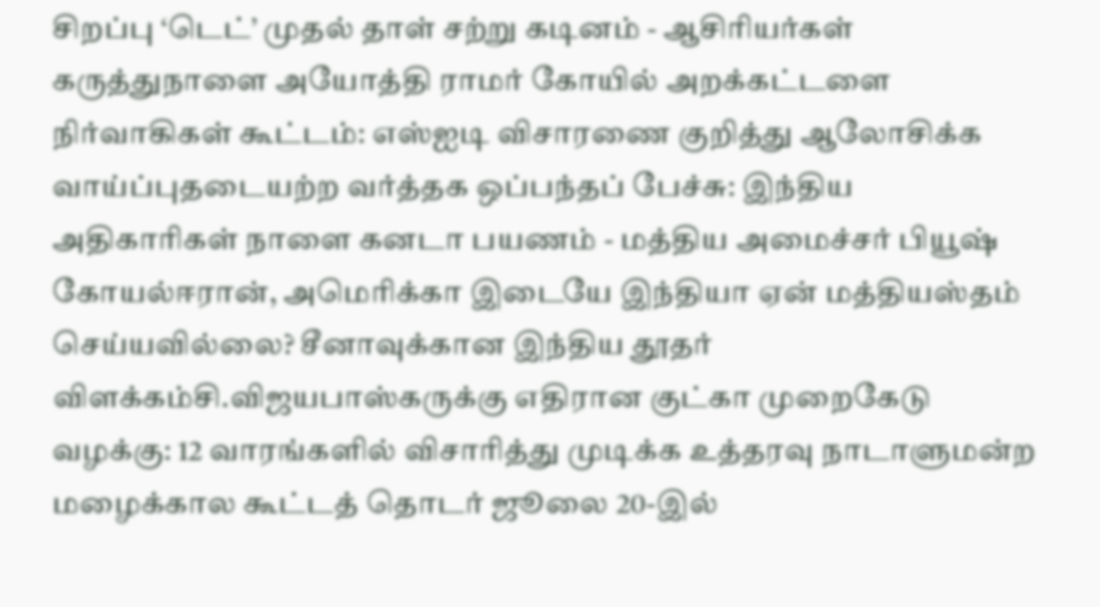சிறப்பு ‘டெட்’ முதல் தாள் சற்று கடினம் - ஆசிரியர்கள் கருத்துநாளை அயோத்தி ராமர் கோயில் அறக்கட்டளை நிர்வாகிகள் கூட்டம்: எஸ்ஐடி விசாரணை குறித்து ஆலோசிக்க வாய்ப்புதடையற்ற வர்த்தக ஒப்பந்தப் பேச்சு: இந்திய அதிகாரிகள் நாளை கனடா பயணம் - மத்திய அமைச்சர் பியூஷ் கோயல்ஈரான், அமெரிக்கா இடையே இந்தியா ஏன் மத்தியஸ்தம் செய்யவில்லை? சீனாவுக்கான இந்திய தூதர் விளக்கம்சி.விஜயபாஸ்கருக்கு எதிரான குட்கா முறைகேடு வழக்கு: 12 வாரங்களில் விசாரித்து முடிக்க உத்தரவு நாடாளுமன்ற மழைக்கால கூட்டத் தொடர் ஜூலை 20-இல்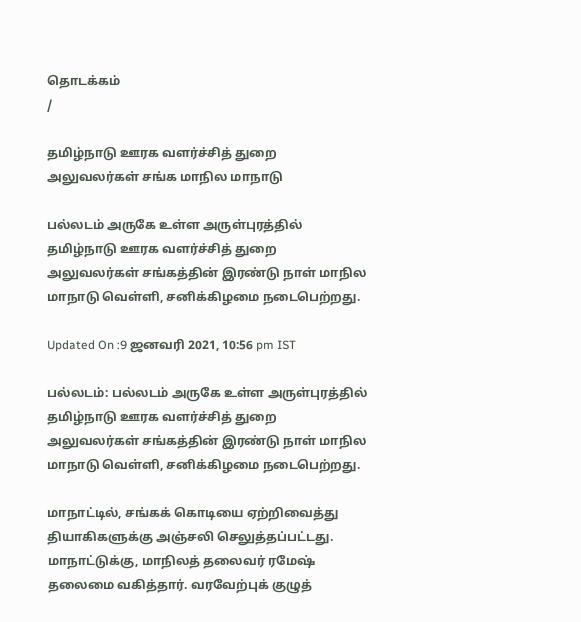தொடக்கம்
/

தமிழ்நாடு ஊரக வளர்ச்சித் துறை அலுவலர்கள் சங்க மாநில மாநாடு

பல்லடம் அருகே உள்ள அருள்புரத்தில் தமிழ்நாடு ஊரக வளர்ச்சித் துறை அலுவலர்கள் சங்கத்தின் இரண்டு நாள் மாநில மாநாடு வெள்ளி, சனிக்கிழமை நடைபெற்றது.

Updated On :9 ஜனவரி 2021, 10:56 pm IST

பல்லடம்: பல்லடம் அருகே உள்ள அருள்புரத்தில் தமிழ்நாடு ஊரக வளர்ச்சித் துறை அலுவலர்கள் சங்கத்தின் இரண்டு நாள் மாநில மாநாடு வெள்ளி, சனிக்கிழமை நடைபெற்றது.

மாநாட்டில், சங்கக் கொடியை ஏற்றிவைத்து தியாகிகளுக்கு அஞ்சலி செலுத்தப்பட்டது. மாநாட்டுக்கு, மாநிலத் தலைவர் ரமேஷ் தலைமை வகித்தார். வரவேற்புக் குழுத்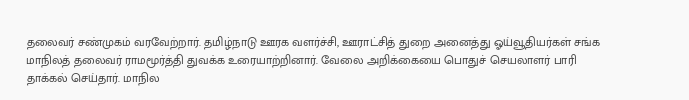தலைவர் சண்முகம் வரவேற்றார். தமிழ்நாடு ஊரக வளர்ச்சி, ஊராட்சித் துறை அனைத்து ஓய்வூதியர்கள் சங்க மாநிலத் தலைவர் ராமமூர்த்தி துவக்க உரையாற்றினார். வேலை அறிக்கையை பொதுச் செயலாளர் பாரி தாக்கல் செய்தார். மாநில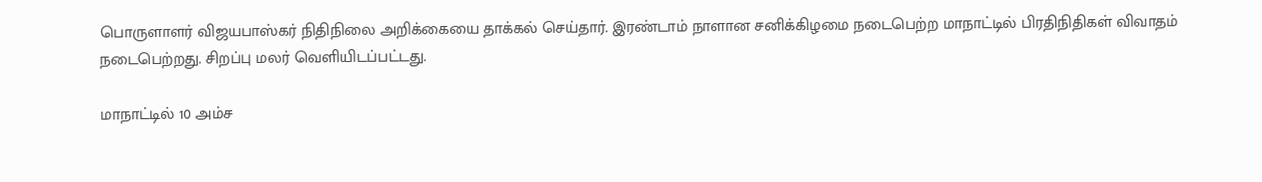பொருளாளர் விஜயபாஸ்கர் நிதிநிலை அறிக்கையை தாக்கல் செய்தார். இரண்டாம் நாளான சனிக்கிழமை நடைபெற்ற மாநாட்டில் பிரதிநிதிகள் விவாதம் நடைபெற்றது. சிறப்பு மலர் வெளியிடப்பட்டது.

மாநாட்டில் 10 அம்ச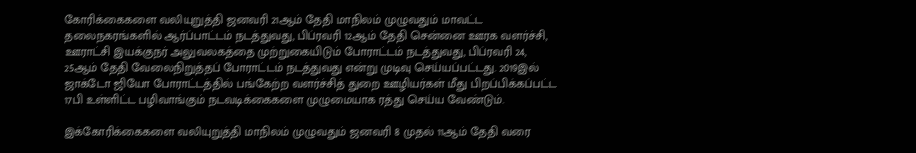கோரிக்கைகளை வலியுறுத்தி ஜனவரி 21ஆம் தேதி மாநிலம் முழுவதும் மாவட்ட தலைநகரங்களில் ஆர்ப்பாட்டம் நடத்துவது, பிப்ரவரி 12ஆம் தேதி சென்னை ஊரக வளர்ச்சி, ஊராட்சி இயக்குநர் அலுவலகத்தை முற்றுகையிடும் போராட்டம் நடத்துவது, பிப்ரவரி 24, 25ஆம் தேதி வேலைநிறுத்தப் போராட்டம் நடத்துவது என்று முடிவு செய்யப்பட்டது. 2019இல் ஜாக்டோ ஜியோ போராட்டத்தில் பங்கேற்ற வளர்ச்சித் துறை ஊழியர்கள் மீது பிறப்பிக்கப்பட்ட 17பி உள்ளிட்ட பழிவாங்கும் நடவடிக்கைகளை முழுமையாக ரத்து செய்ய வேண்டும்.

இக்கோரிக்கைகளை வலியுறுத்தி மாநிலம் முழுவதும் ஜனவரி 8 முதல் 11ஆம் தேதி வரை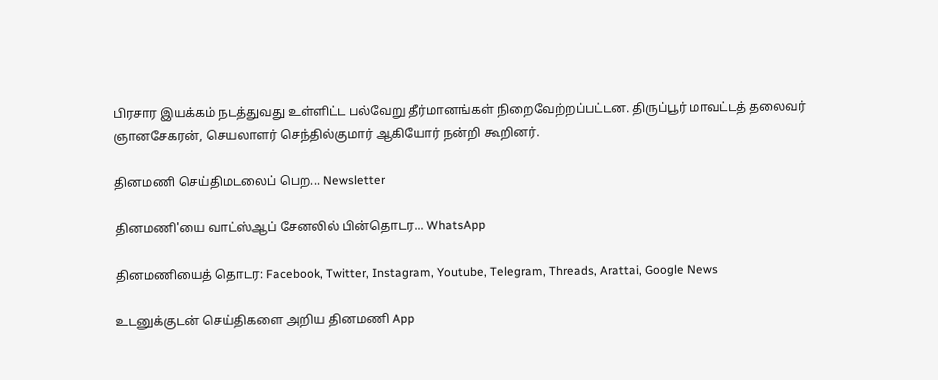பிரசார இயக்கம் நடத்துவது உள்ளிட்ட பல்வேறு தீர்மானங்கள் நிறைவேற்றப்பட்டன. திருப்பூர் மாவட்டத் தலைவர் ஞானசேகரன், செயலாளர் செந்தில்குமார் ஆகியோர் நன்றி கூறினர்.

தினமணி செய்திமடலைப் பெற... Newsletter

தினமணி'யை வாட்ஸ்ஆப் சேனலில் பின்தொடர... WhatsApp

தினமணியைத் தொடர: Facebook, Twitter, Instagram, Youtube, Telegram, Threads, Arattai, Google News

உடனுக்குடன் செய்திகளை அறிய தினமணி App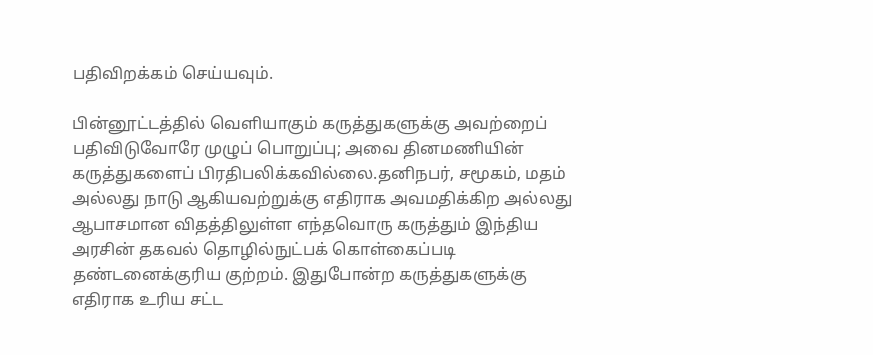பதிவிறக்கம் செய்யவும்.

பின்னூட்டத்தில் வெளியாகும் கருத்துகளுக்கு அவற்றைப் பதிவிடுவோரே முழுப் பொறுப்பு; அவை தினமணியின் கருத்துகளைப் பிரதிபலிக்கவில்லை.தனிநபர், சமூகம், மதம் அல்லது நாடு ஆகியவற்றுக்கு எதிராக அவமதிக்கிற அல்லது ஆபாசமான விதத்திலுள்ள எந்தவொரு கருத்தும் இந்திய அரசின் தகவல் தொழில்நுட்பக் கொள்கைப்படி தண்டனைக்குரிய குற்றம். இதுபோன்ற கருத்துகளுக்கு எதிராக உரிய சட்ட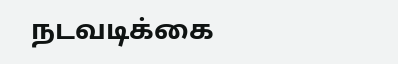நடவடிக்கை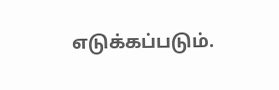எடுக்கப்படும்.